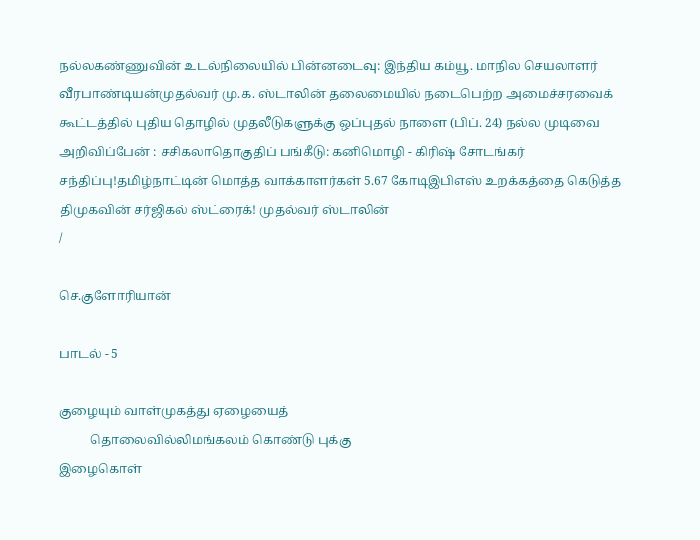நல்லகண்ணுவின் உடல்நிலையில் பின்னடைவு: இந்திய கம்யூ. மாநில செயலாளர் வீரபாண்டியன்முதல்வர் மு.க. ஸ்டாலின் தலைமையில் நடைபெற்ற அமைச்சரவைக் கூட்டத்தில் புதிய தொழில் முதலீடுகளுக்கு ஒப்புதல் நாளை (பிப். 24) நல்ல முடிவை அறிவிப்பேன் : சசிகலாதொகுதிப் பங்கீடு: கனிமொழி - கிரிஷ் சோடங்கர் சந்திப்பு!தமிழ்நாட்டின் மொத்த வாக்காளர்கள் 5.67 கோடிஇபிஎஸ் உறக்கத்தை கெடுத்த திமுகவின் சர்ஜிகல் ஸ்ட்ரைக்! முதல்வர் ஸ்டாலின்
/

செ.குளோரியான்

பாடல் - 5

குழையும் வாள்முகத்து ஏழையைத்
          தொலைவில்லிமங்கலம் கொண்டு புக்கு
இழைகொள்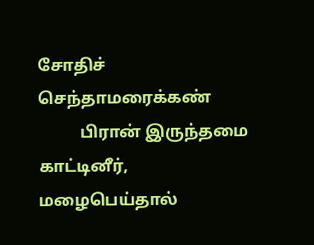சோதிச் செந்தாமரைக்கண்
          பிரான் இருந்தமை காட்டினீர்,
மழைபெய்தால்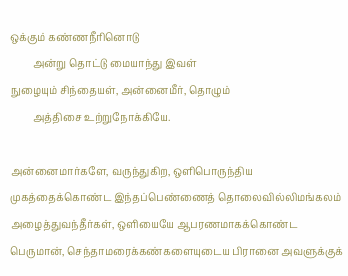ஒக்கும் கண்ணநீரினொடு
         அன்று தொட்டு மையாந்து இவள்
நுழையும் சிந்தையள், அன்னைமீர், தொழும்
         அத்திசை உற்றுநோக்கியே.

அன்னைமார்களே, வருந்துகிற, ஒளிபொருந்திய முகத்தைக்கொண்ட இந்தப்பெண்ணைத் தொலைவில்லிமங்கலம் அழைத்துவந்தீர்கள், ஒளியையே ஆபரணமாகக்கொண்ட பெருமான், செந்தாமரைக்கண்களையுடைய பிரானை அவளுக்குக்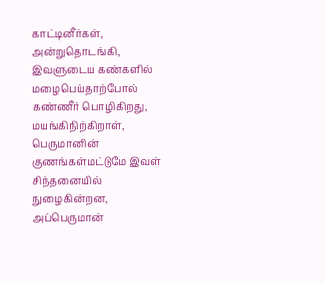காட்டினீர்கள், அன்றுதொடங்கி, இவளுடைய கண்களில் மழைபெய்தாற்போல் கண்ணீர் பொழிகிறது, மயங்கிநிற்கிறாள், பெருமானின் குணங்கள்மட்டுமே இவள் சிந்தனையில் நுழைகின்றன, அப்பெருமான்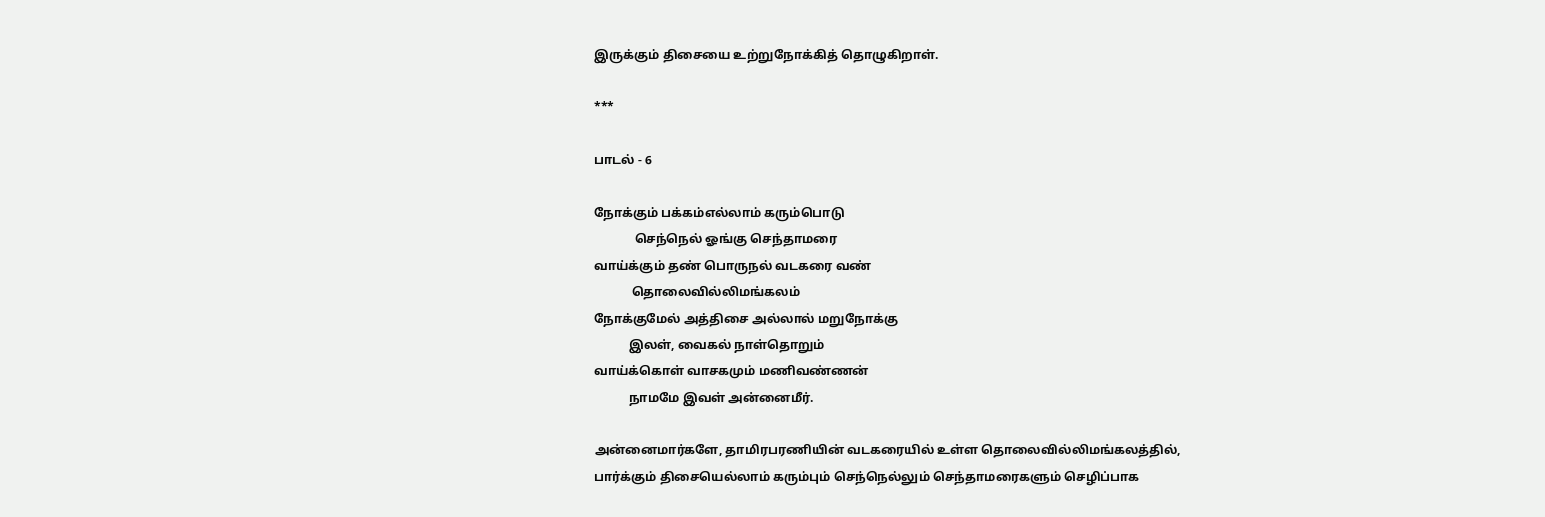இருக்கும் திசையை உற்றுநோக்கித் தொழுகிறாள்.

***

பாடல் - 6

நோக்கும் பக்கம்எல்லாம் கரும்பொடு
             செந்நெல் ஓங்கு செந்தாமரை
வாய்க்கும் தண் பொருநல் வடகரை வண்
            தொலைவில்லிமங்கலம்
நோக்குமேல் அத்திசை அல்லால் மறுநோக்கு
           இலள், வைகல் நாள்தொறும்
வாய்க்கொள் வாசகமும் மணிவண்ணன்
           நாமமே இவள் அன்னைமீர்.

அன்னைமார்களே, தாமிரபரணியின் வடகரையில் உள்ள தொலைவில்லிமங்கலத்தில், பார்க்கும் திசையெல்லாம் கரும்பும் செந்நெல்லும் செந்தாமரைகளும் செழிப்பாக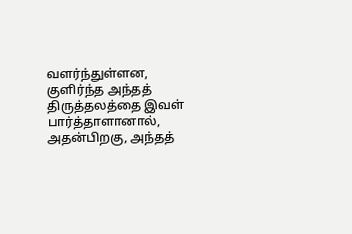வளர்ந்துள்ளன, குளிர்ந்த அந்தத் திருத்தலத்தை இவள் பார்த்தாளானால், அதன்பிறகு, அந்தத்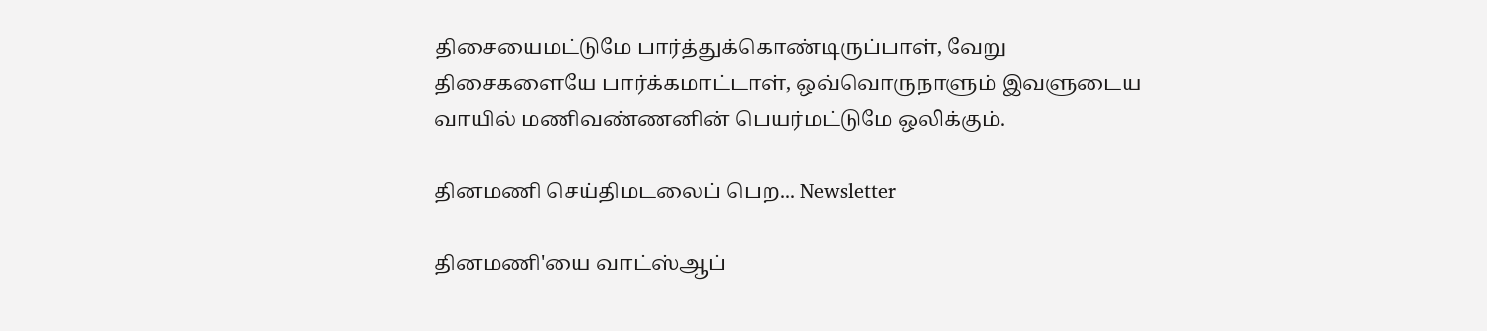திசையைமட்டுமே பார்த்துக்கொண்டிருப்பாள், வேறு திசைகளையே பார்க்கமாட்டாள், ஒவ்வொருநாளும் இவளுடைய வாயில் மணிவண்ணனின் பெயர்மட்டுமே ஒலிக்கும்.

தினமணி செய்திமடலைப் பெற... Newsletter

தினமணி'யை வாட்ஸ்ஆப்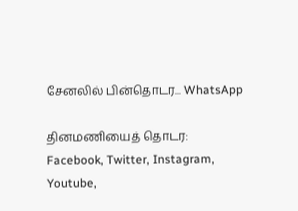சேனலில் பின்தொடர... WhatsApp

தினமணியைத் தொடர: Facebook, Twitter, Instagram, Youtube,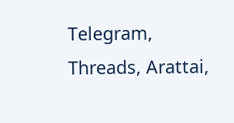Telegram, Threads, Arattai,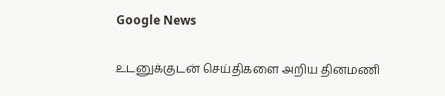Google News

உடனுக்குடன் செய்திகளை அறிய தினமணி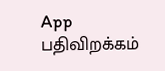App பதிவிறக்கம்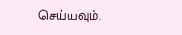செய்யவும்.